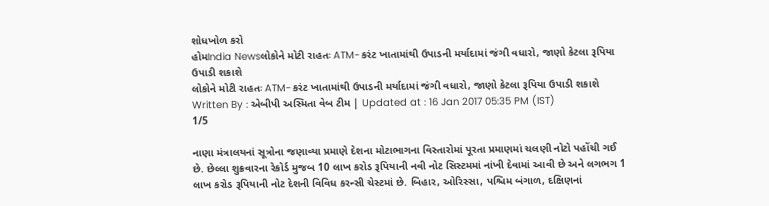શોધખોળ કરો
હોમIndia Newsલોકોને મોટી રાહતઃ ATM-કરંટ ખાતામાંથી ઉપાડની મર્યાદામાં જંગી વધારો, જાણો કેટલા રૂપિયા ઉપાડી શકાશે
લોકોને મોટી રાહતઃ ATM-કરંટ ખાતામાંથી ઉપાડની મર્યાદામાં જંગી વધારો, જાણો કેટલા રૂપિયા ઉપાડી શકાશે
Written By : એબીપી અસ્મિતા વેબ ટીમ | Updated at : 16 Jan 2017 05:35 PM (IST)
1/5

નાણા મંત્રાલયનાં સૂત્રોના જણાવ્યા પ્રમાણે દેશના મોટાભાગના વિસ્તારોમાં પૂરતા પ્રમાણમાં ચલણી નોટો પહોંચી ગઈ છે. છેલ્લા શુક્રવારના રેકોર્ડ મુજબ 10 લાખ કરોડ રૂપિયાની નવી નોટ સિસ્ટમમાં નાંખી દેવામાં આવી છે અને લગભગ 1 લાખ કરોડ રૂપિયાની નોટ દેશની વિવિધ કરન્સી ચેસ્ટમાં છે. બિહાર, ઓરિસ્સા, પશ્ચિમ બંગાળ, દક્ષિણનાં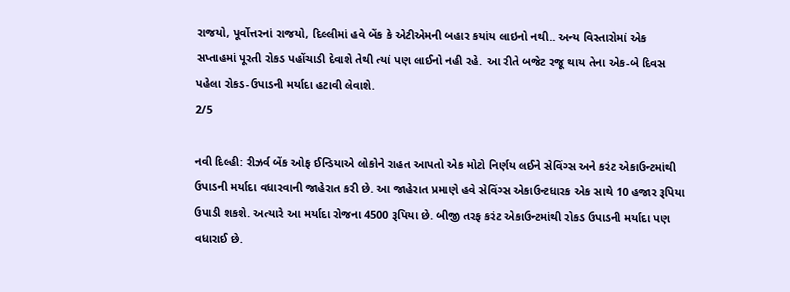રાજયો, પૂર્વોત્તરનાં રાજયો, દિલ્લીમાં હવે બેંક કે એટીએમની બહાર કયાંય લાઇનો નથી.. અન્ય વિસ્તારોમાં એક સપ્તાહમાં પૂરતી રોકડ પહોંચાડી દેવાશે તેથી ત્યાં પણ લાઈનો નહી રહે. આ રીતે બજેટ રજૂ થાય તેના એક-બે દિવસ પહેલા રોકડ-ઉપાડની મર્યાદા હટાવી લેવાશે.
2/5

નવી દિલ્હી: રીઝર્વ બેંક ઓફ ઈન્ડિયાએ લોકોને રાહત આપતો એક મોટો નિર્ણય લઈને સેવિંગ્સ અને કરંટ એકાઉન્ટમાંથી ઉપાડની મર્યાદા વધારવાની જાહેરાત કરી છે. આ જાહેરાત પ્રમાણે હવે સેવિંગ્સ એકાઉન્ટધારક એક સાથે 10 હજાર રૂપિયા ઉપાડી શકશે. અત્યારે આ મર્યાદા રોજના 4500 રૂપિયા છે. બીજી તરફ કરંટ એકાઉન્ટમાંથી રોકડ ઉપાડની મર્યાદા પણ વધારાઈ છે.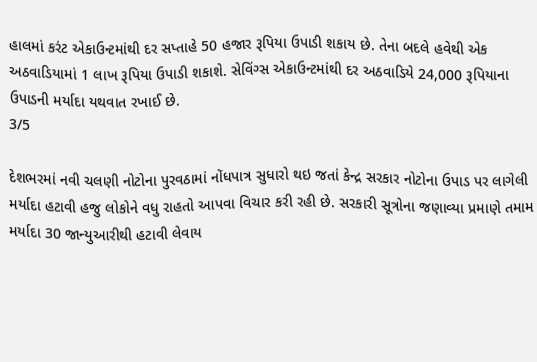હાલમાં કરંટ એકાઉન્ટમાંથી દર સપ્તાહે 50 હજાર રૂપિયા ઉપાડી શકાય છે. તેના બદલે હવેથી એક અઠવાડિયામાં 1 લાખ રૂપિયા ઉપાડી શકાશે. સેવિંગ્સ એકાઉન્ટમાંથી દર અઠવાડિયે 24,000 રૂપિયાના ઉપાડની મર્યાદા યથવાત રખાઈ છે.
3/5

દેશભરમાં નવી ચલણી નોટોના પુરવઠામાં નોંધપાત્ર સુધારો થઇ જતાં કેન્દ્ર સરકાર નોટોના ઉપાડ પર લાગેલી મર્યાદા હટાવી હજુ લોકોને વધુ રાહતો આપવા વિચાર કરી રહી છે. સરકારી સૂત્રોના જણાવ્યા પ્રમાણે તમામ મર્યાદા 30 જાન્યુઆરીથી હટાવી લેવાય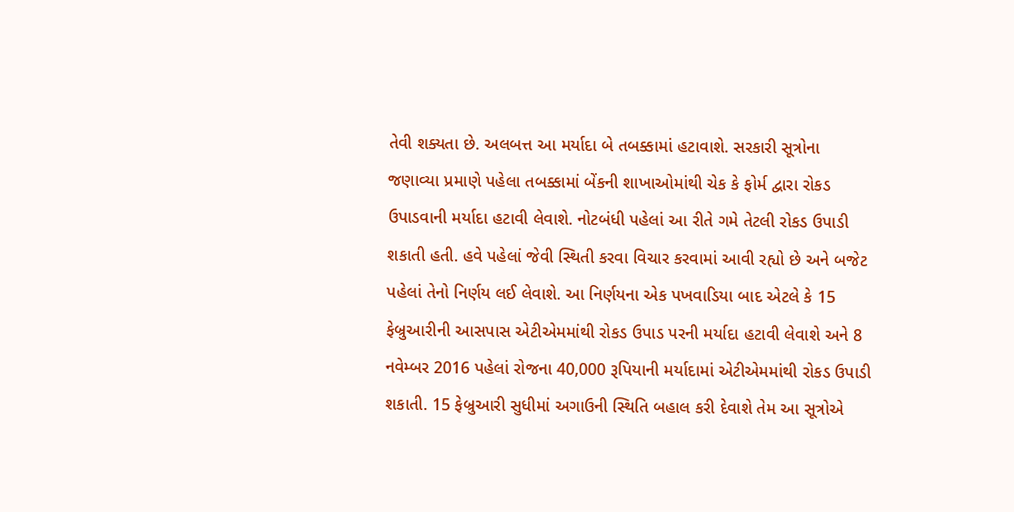તેવી શક્યતા છે. અલબત્ત આ મર્યાદા બે તબક્કામાં હટાવાશે. સરકારી સૂત્રોના જણાવ્યા પ્રમાણે પહેલા તબક્કામાં બેંકની શાખાઓમાંથી ચેક કે ફોર્મ દ્વારા રોકડ ઉપાડવાની મર્યાદા હટાવી લેવાશે. નોટબંધી પહેલાં આ રીતે ગમે તેટલી રોકડ ઉપાડી શકાતી હતી. હવે પહેલાં જેવી સ્થિતી કરવા વિચાર કરવામાં આવી રહ્યો છે અને બજેટ પહેલાં તેનો નિર્ણય લઈ લેવાશે. આ નિર્ણયના એક પખવાડિયા બાદ એટલે કે 15 ફેબ્રુઆરીની આસપાસ એટીએમમાંથી રોકડ ઉપાડ પરની મર્યાદા હટાવી લેવાશે અને 8 નવેમ્બર 2016 પહેલાં રોજના 40,000 રૂપિયાની મર્યાદામાં એટીએમમાંથી રોકડ ઉપાડી શકાતી. 15 ફેબ્રુઆરી સુધીમાં અગાઉની સ્થિતિ બહાલ કરી દેવાશે તેમ આ સૂત્રોએ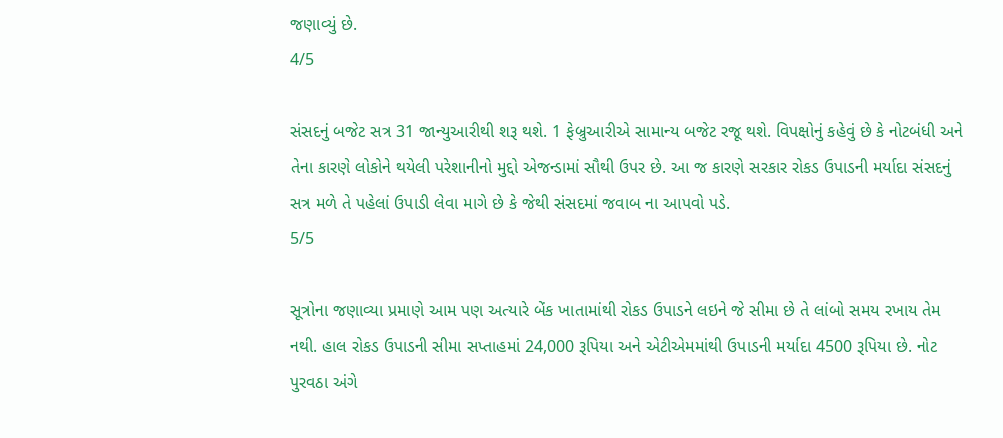જણાવ્યું છે.
4/5

સંસદનું બજેટ સત્ર 31 જાન્યુઆરીથી શરૂ થશે. 1 ફેબ્રુઆરીએ સામાન્ય બજેટ રજૂ થશે. વિપક્ષોનું કહેવું છે કે નોટબંધી અને તેના કારણે લોકોને થયેલી પરેશાનીનો મુદ્દો એજન્ડામાં સૌથી ઉપર છે. આ જ કારણે સરકાર રોકડ ઉપાડની મર્યાદા સંસદનું સત્ર મળે તે પહેલાં ઉપાડી લેવા માગે છે કે જેથી સંસદમાં જવાબ ના આપવો પડે.
5/5

સૂત્રોના જણાવ્યા પ્રમાણે આમ પણ અત્યારે બેંક ખાતામાંથી રોકડ ઉપાડને લઇને જે સીમા છે તે લાંબો સમય રખાય તેમ નથી. હાલ રોકડ ઉપાડની સીમા સપ્તાહમાં 24,000 રૂપિયા અને એટીએમમાંથી ઉપાડની મર્યાદા 4500 રૂપિયા છે. નોટ પુરવઠા અંગે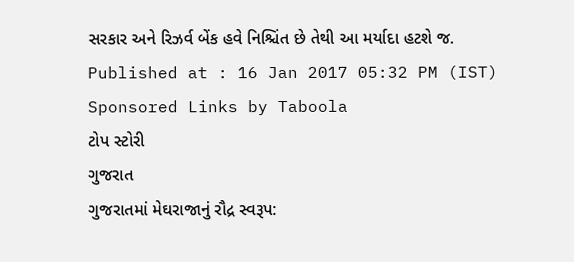સરકાર અને રિઝર્વ બેંક હવે નિશ્ચિંત છે તેથી આ મર્યાદા હટશે જ.
Published at : 16 Jan 2017 05:32 PM (IST)
Sponsored Links by Taboola
ટોપ સ્ટોરી
ગુજરાત
ગુજરાતમાં મેઘરાજાનું રૌદ્ર સ્વરૂપ: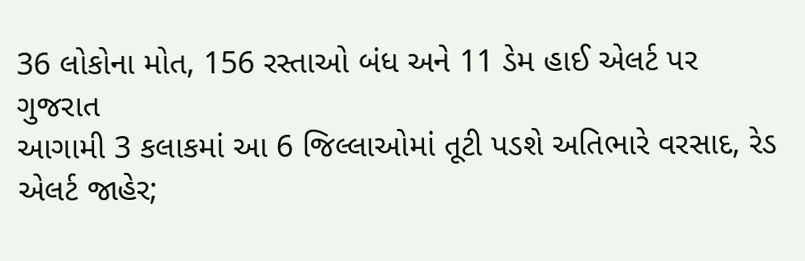36 લોકોના મોત, 156 રસ્તાઓ બંધ અને 11 ડેમ હાઈ એલર્ટ પર
ગુજરાત
આગામી 3 કલાકમાં આ 6 જિલ્લાઓમાં તૂટી પડશે અતિભારે વરસાદ, રેડ એલર્ટ જાહેર;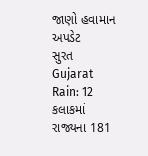જાણો હવામાન અપડેટ
સુરત
Gujarat Rain: 12 કલાકમાં રાજ્યના 181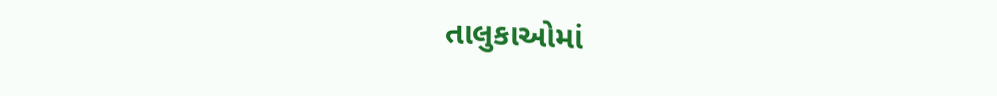તાલુકાઓમાં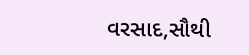વરસાદ,સૌથી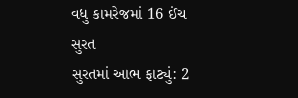વધુ કામરેજમાં 16 ઈંચ
સુરત
સુરતમાં આભ ફાટ્યું: 2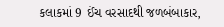કલાકમાં 9 ઈંચ વરસાદથી જળબંબાકાર,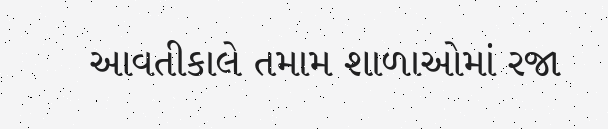આવતીકાલે તમામ શાળાઓમાં રજા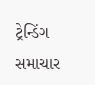ટ્રેન્ડિંગ સમાચાર